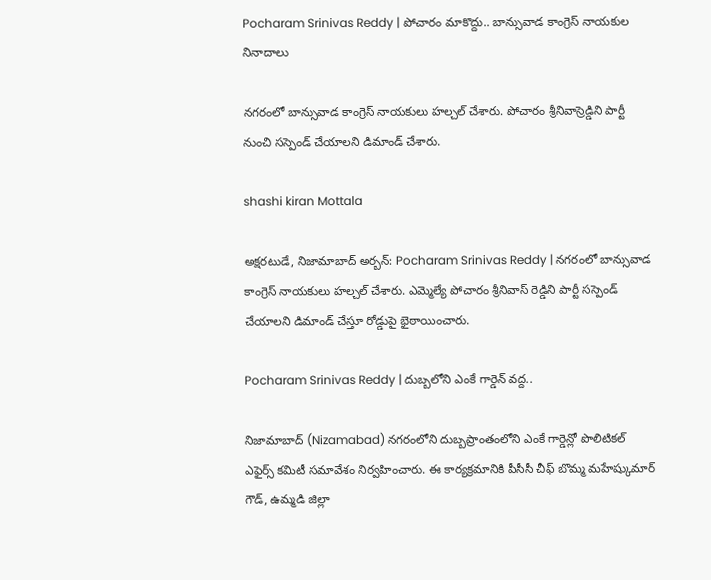Pocharam Srinivas Reddy | పోచారం మాకొద్దు.. బాన్సువాడ కాంగ్రెస్ నాయకుల నినాదాలు

నగరంలో బాన్సువాడ కాంగ్రెస్ నాయకులు హల్చల్ చేశారు. పోచారం శ్రీనివాస్రెడ్డిని పార్టీ నుంచి సస్పెండ్ చేయాలని డిమాండ్ చేశారు.

shashi kiran Mottala

అక్షరటుడే, నిజామాబాద్ అర్బన్: Pocharam Srinivas Reddy | నగరంలో బాన్సువాడ కాంగ్రెస్ నాయకులు హల్చల్ చేశారు. ఎమ్మెల్యే పోచారం శ్రీనివాస్ రెడ్డిని పార్టీ సస్పెండ్ చేయాలని డిమాండ్ చేస్తూ రోడ్డుపై భైఠాయించారు.

Pocharam Srinivas Reddy | దుబ్బలోని ఎంకే గార్డెన్ వద్ద..

నిజామాబాద్ (Nizamabad) నగరంలోని దుబ్బప్రాంతంలోని ఎంకే గార్డెన్లో పొలిటికల్ ఎఫైర్స్ కమిటీ సమావేశం నిర్వహించారు. ఈ కార్యక్రమానికి పీసీసీ చీఫ్ బొమ్మ మహేష్కుమార్ గౌడ్, ఉమ్మడి జిల్లా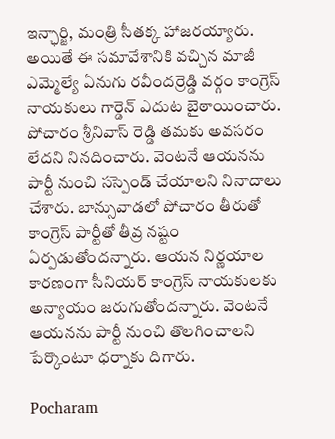ఇన్ఛార్జి, మంత్రి సీతక్క హాజరయ్యారు. అయితే ఈ సమావేశానికి వచ్చిన మాజీ ఎమ్మెల్యే ఏనుగు రవీందర్రెడ్డి వర్గం కాంగ్రెస్ నాయకులు గార్డెన్ ఎదుట బైఠాయించారు. పోచారం శ్రీనివాస్ రెడ్డి తమకు అవసరం లేదని నినదించారు. వెంటనే ఆయనను పార్టీ నుంచి సస్పెండ్ చేయాలని నినాదాలు చేశారు. బాన్సువాడలో పోచారం తీరుతో కాంగ్రెస్ పార్టీతో తీవ్ర నష్టం ఏర్పడుతోందన్నారు. ఆయన నిర్ణయాల కారణంగా సీనియర్ కాంగ్రెస్ నాయకులకు అన్యాయం జరుగుతోందన్నారు. వెంటనే ఆయనను పార్టీ నుంచి తొలగించాలని పేర్కొంటూ ధర్నాకు దిగారు.

Pocharam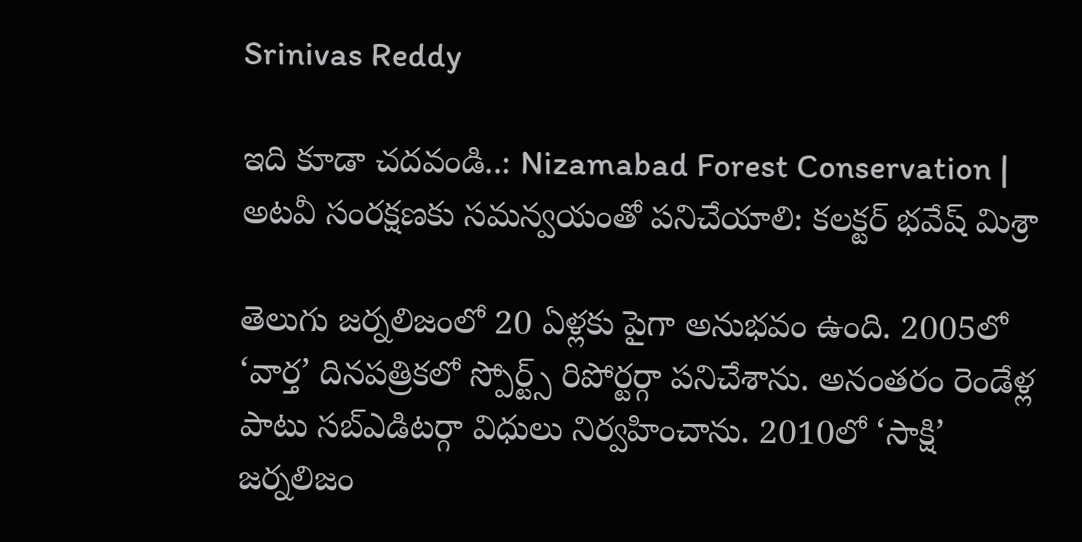Srinivas Reddy

ఇది కూడా చదవండి..: Nizamabad Forest Conservation | అటవీ సంరక్షణకు సమన్వయంతో పనిచేయాలి: కలక్టర్ భవేష్ మిశ్రా

తెలుగు జర్నలిజంలో 20 ఏళ్లకు పైగా అనుభవం ఉంది. 2005లో ‘వార్త’ దినపత్రికలో స్పోర్ట్స్ రిపోర్టర్గా పనిచేశాను. అనంతరం రెండేళ్ల పాటు సబ్ఎడిటర్గా విధులు నిర్వహించాను. 2010లో ‘సాక్షి’ జర్నలిజం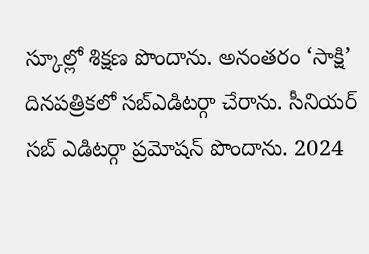స్కూల్లో శిక్షణ పొందాను. అనంతరం ‘సాక్షి’ దినపత్రికలో సబ్ఎడిటర్గా చేరాను. సీనియర్ సబ్ ఎడిటర్గా ప్రమోషన్ పొందాను. 2024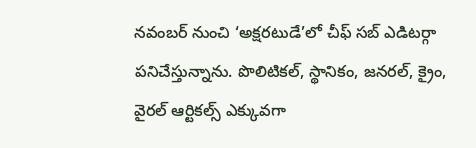నవంబర్ నుంచి ‘అక్షరటుడే’లో చీఫ్ సబ్ ఎడిటర్గా పనిచేస్తున్నాను. పొలిటికల్, స్థానికం, జనరల్, క్రైం, వైరల్ ఆర్టికల్స్ ఎక్కువగా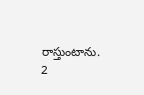రాస్తుంటాను.
2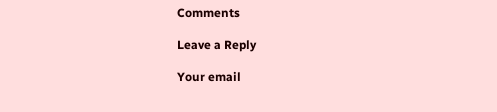Comments

Leave a Reply

Your email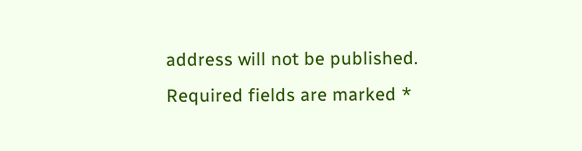address will not be published. Required fields are marked *